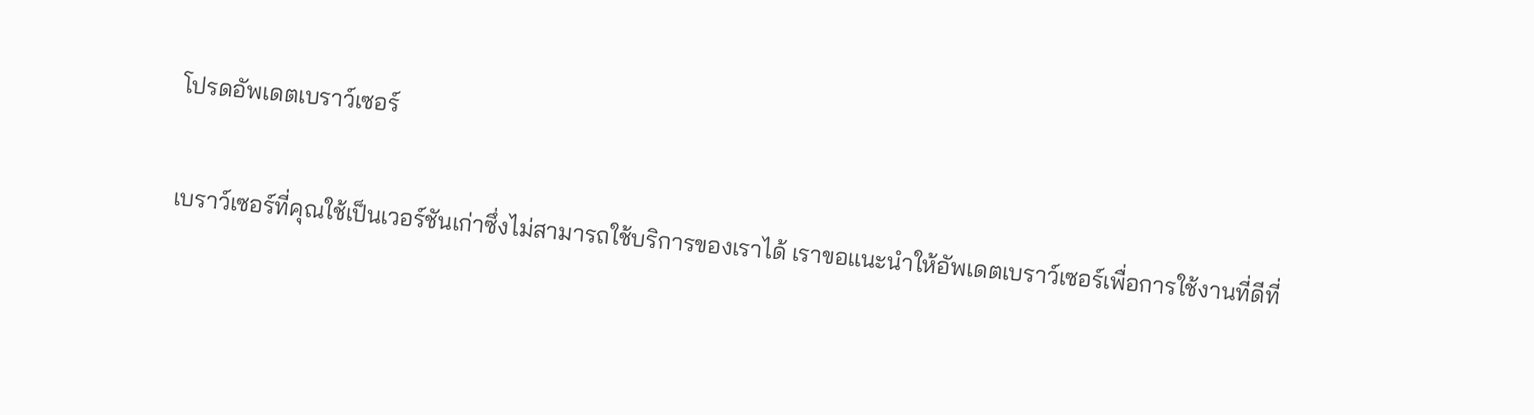โปรดอัพเดตเบราว์เซอร์

เบราว์เซอร์ที่คุณใช้เป็นเวอร์ชันเก่าซึ่งไม่สามารถใช้บริการของเราได้ เราขอแนะนำให้อัพเดตเบราว์เซอร์เพื่อการใช้งานที่ดีที่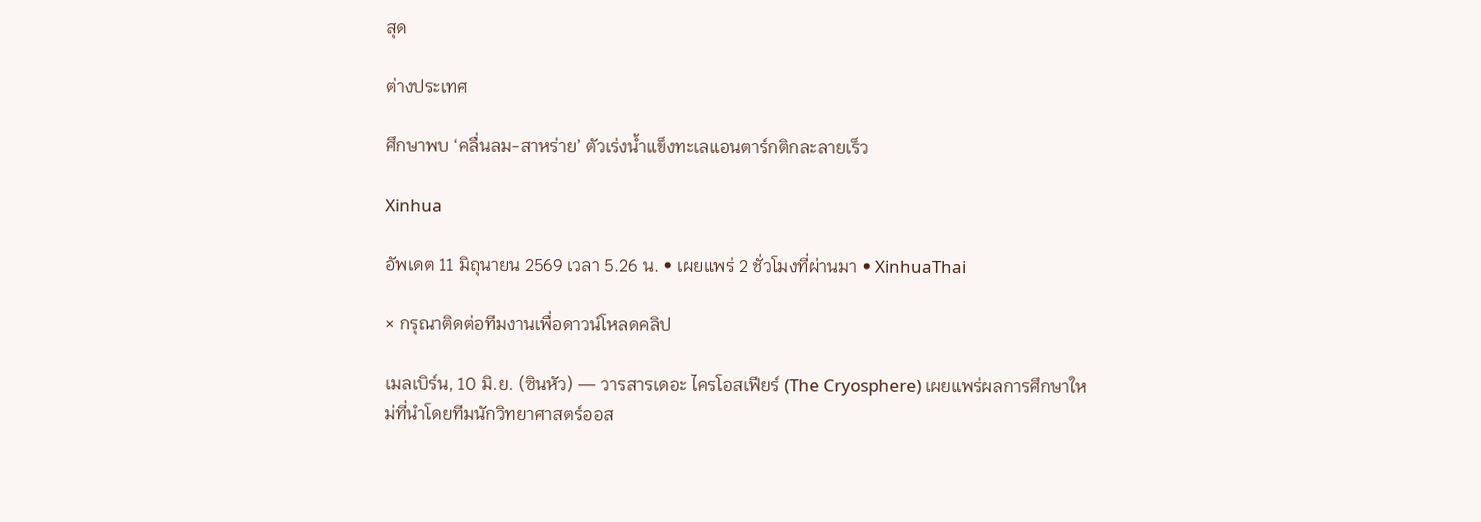สุด

ต่างประเทศ

ศึกษาพบ ‘คลื่นลม-สาหร่าย’ ตัวเร่งน้ำแข็งทะเลแอนตาร์กติกละลายเร็ว

Xinhua

อัพเดต 11 มิถุนายน 2569 เวลา 5.26 น. • เผยแพร่ 2 ชั่วโมงที่ผ่านมา • XinhuaThai

× กรุณาติดต่อทีมงานเพื่อดาวน์โหลดคลิป

เมลเบิร์น, 10 มิ.ย. (ซินหัว) — วารสารเดอะ ไครโอสเฟียร์ (The Cryosphere) เผยแพร่ผลการศึกษาใหม่ที่นำโดยทีมนักวิทยาศาสตร์ออส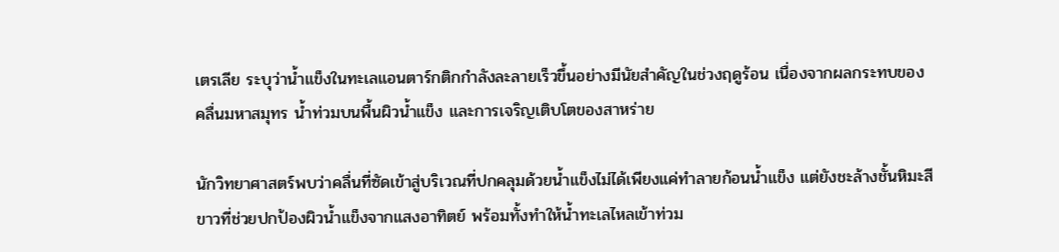เตรเลีย ระบุว่าน้ำแข็งในทะเลแอนตาร์กติกกำลังละลายเร็วขึ้นอย่างมีนัยสำคัญในช่วงฤดูร้อน เนื่องจากผลกระทบของคลื่นมหาสมุทร น้ำท่วมบนพื้นผิวน้ำแข็ง และการเจริญเติบโตของสาหร่าย

นักวิทยาศาสตร์พบว่าคลื่นที่ซัดเข้าสู่บริเวณที่ปกคลุมด้วยน้ำแข็งไม่ได้เพียงแค่ทำลายก้อนน้ำแข็ง แต่ยังชะล้างชั้นหิมะสีขาวที่ช่วยปกป้องผิวน้ำแข็งจากแสงอาทิตย์ พร้อมทั้งทำให้น้ำทะเลไหลเข้าท่วม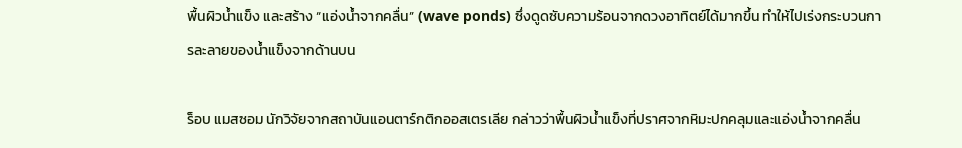พื้นผิวน้ำแข็ง และสร้าง “แอ่งน้ำจากคลื่น” (wave ponds) ซึ่งดูดซับความร้อนจากดวงอาทิตย์ได้มากขึ้น ทำให้ไปเร่งกระบวนการละลายของน้ำแข็งจากด้านบน

ร็อบ แมสซอม นักวิจัยจากสถาบันแอนตาร์กติกออสเตรเลีย กล่าวว่าพื้นผิวน้ำแข็งที่ปราศจากหิมะปกคลุมและแอ่งน้ำจากคลื่น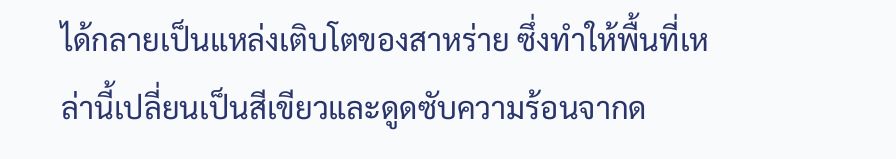ได้กลายเป็นแหล่งเติบโตของสาหร่าย ซึ่งทำให้พื้นที่เหล่านี้เปลี่ยนเป็นสีเขียวและดูดซับความร้อนจากด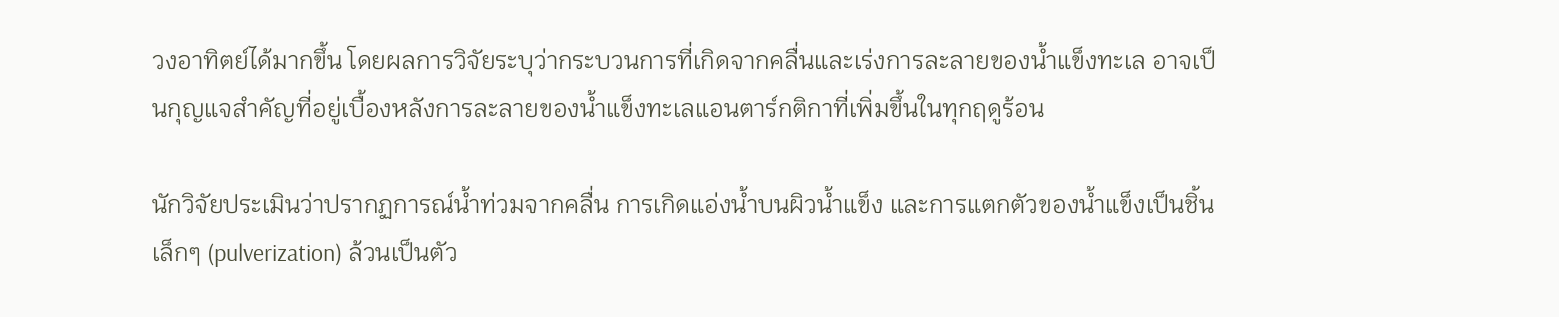วงอาทิตย์ได้มากขึ้น โดยผลการวิจัยระบุว่ากระบวนการที่เกิดจากคลื่นและเร่งการละลายของน้ำแข็งทะเล อาจเป็นกุญแจสำคัญที่อยู่เบื้องหลังการละลายของน้ำแข็งทะเลแอนตาร์กติกาที่เพิ่มขึ้นในทุกฤดูร้อน

นักวิจัยประเมินว่าปรากฏการณ์น้ำท่วมจากคลื่น การเกิดแอ่งน้ำบนผิวน้ำแข็ง และการแตกตัวของน้ำแข็งเป็นชิ้นเล็กๆ (pulverization) ล้วนเป็นตัว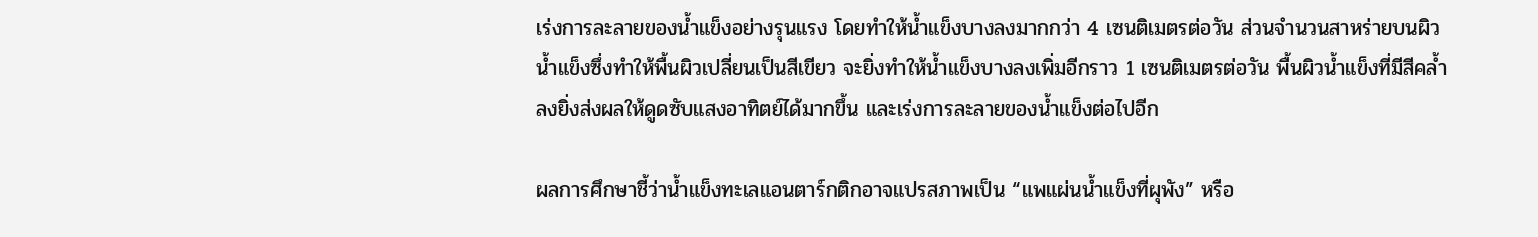เร่งการละลายของน้ำแข็งอย่างรุนแรง โดยทำให้น้ำแข็งบางลงมากกว่า 4 เซนติเมตรต่อวัน ส่วนจำนวนสาหร่ายบนผิวน้ำแข็งซึ่งทำให้พื้นผิวเปลี่ยนเป็นสีเขียว จะยิ่งทำให้น้ำแข็งบางลงเพิ่มอีกราว 1 เซนติเมตรต่อวัน พื้นผิวน้ำแข็งที่มีสีคล้ำลงยิ่งส่งผลให้ดูดซับแสงอาทิตย์ได้มากขึ้น และเร่งการละลายของน้ำแข็งต่อไปอีก

ผลการศึกษาชี้ว่าน้ำแข็งทะเลแอนตาร์กติกอาจแปรสภาพเป็น “แพแผ่นน้ำแข็งที่ผุพัง” หรือ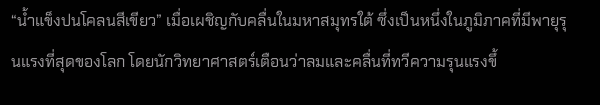“น้ำแข็งปนโคลนสีเขียว” เมื่อเผชิญกับคลื่นในมหาสมุทรใต้ ซึ่งเป็นหนึ่งในภูมิภาคที่มีพายุรุนแรงที่สุดของโลก โดยนักวิทยาศาสตร์เตือนว่าลมและคลื่นที่ทวีความรุนแรงขึ้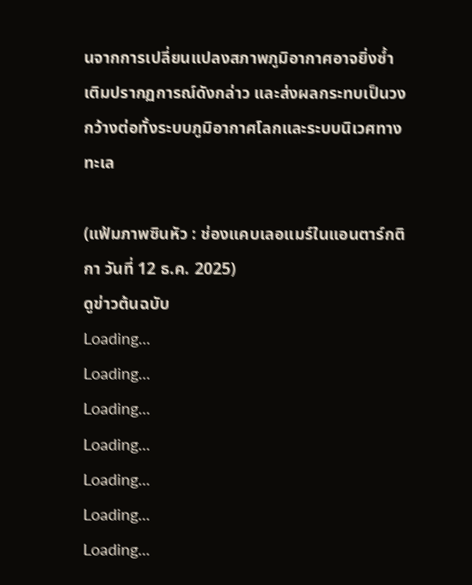นจากการเปลี่ยนแปลงสภาพภูมิอากาศอาจยิ่งซ้ำเติมปรากฏการณ์ดังกล่าว และส่งผลกระทบเป็นวงกว้างต่อทั้งระบบภูมิอากาศโลกและระบบนิเวศทางทะเล

(แฟ้มภาพซินหัว : ช่องแคบเลอแมร์ในแอนตาร์กติกา วันที่ 12 ธ.ค. 2025)
ดูข่าวต้นฉบับ
Loading...
Loading...
Loading...
Loading...
Loading...
Loading...
Loading...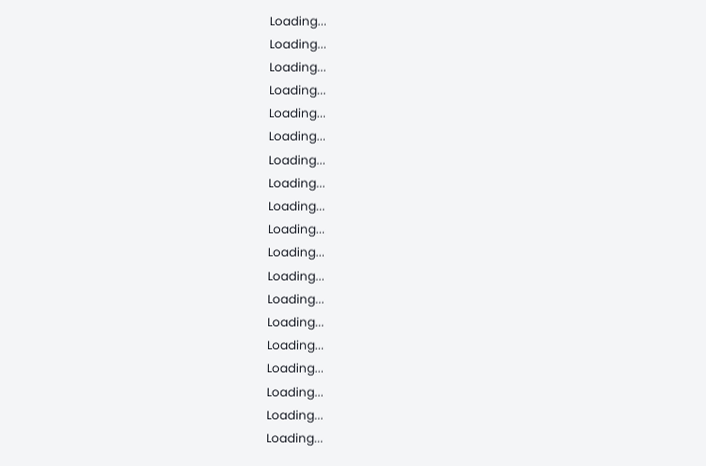Loading...
Loading...
Loading...
Loading...
Loading...
Loading...
Loading...
Loading...
Loading...
Loading...
Loading...
Loading...
Loading...
Loading...
Loading...
Loading...
Loading...
Loading...
Loading...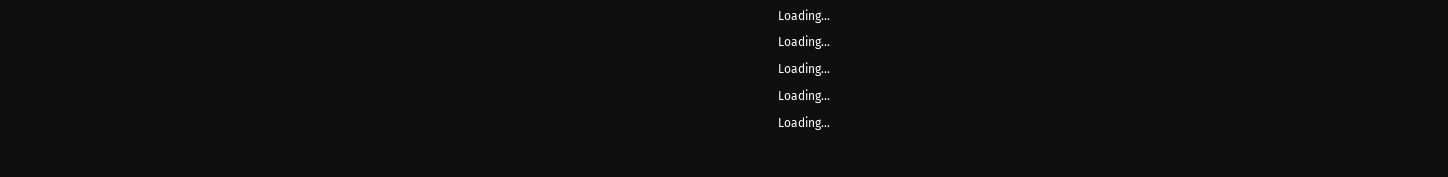Loading...
Loading...
Loading...
Loading...
Loading...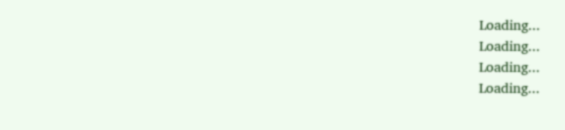Loading...
Loading...
Loading...
Loading...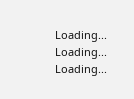Loading...
Loading...
Loading...